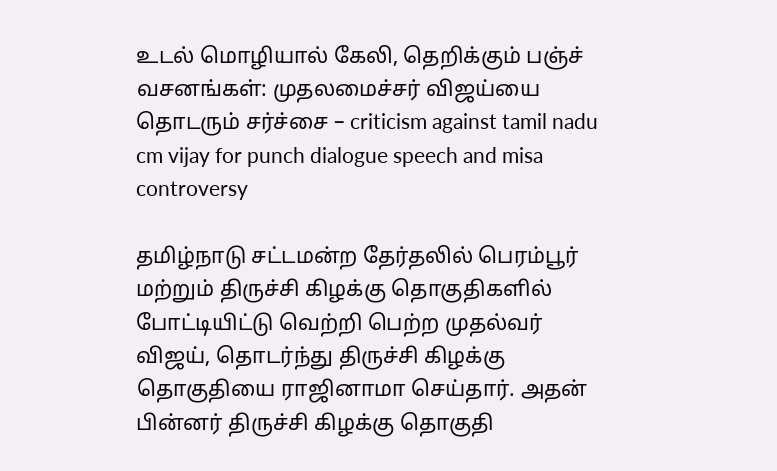உடல் மொழியால் கேலி, தெறிக்கும் பஞ்ச் வசனங்கள்: முதலமைச்சர் விஜய்யை தொடரும் சர்ச்சை – criticism against tamil nadu cm vijay for punch dialogue speech and misa controversy

தமிழ்நாடு சட்டமன்ற தேர்தலில் பெரம்பூர் மற்றும் திருச்சி கிழக்கு தொகுதிகளில் போட்டியிட்டு வெற்றி பெற்ற முதல்வர் விஜய், தொடர்ந்து திருச்சி கிழக்கு தொகுதியை ராஜினாமா செய்தார். அதன் பின்னர் திருச்சி கிழக்கு தொகுதி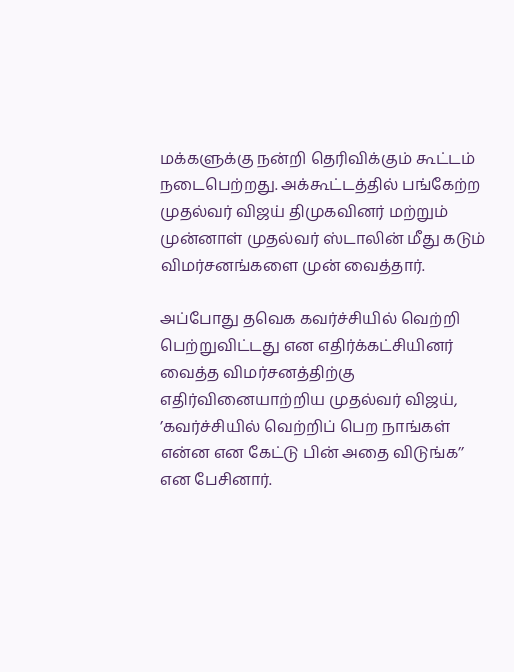மக்களுக்கு நன்றி தெரிவிக்கும் கூட்டம் நடைபெற்றது. அக்கூட்டத்தில் பங்கேற்ற முதல்வர் விஜய் திமுகவினர் மற்றும் முன்னாள் முதல்வர் ஸ்டாலின் மீது கடும் விமர்சனங்களை முன் வைத்தார்.

அப்போது தவெக கவர்ச்சியில் வெற்றி பெற்றுவிட்டது என எதிர்க்கட்சியினர் வைத்த விமர்சனத்திற்கு எதிர்வினையாற்றிய முதல்வர் விஜய், ’கவர்ச்சியில் வெற்றிப் பெற நாங்கள் என்ன என கேட்டு பின் அதை விடுங்க’’ என பேசினார்.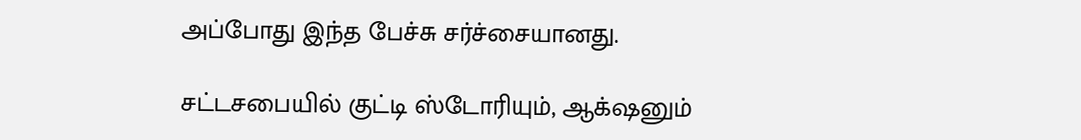அப்போது இந்த பேச்சு சர்ச்சையானது.

சட்டசபையில் குட்டி ஸ்டோரியும், ஆக்‌ஷனும்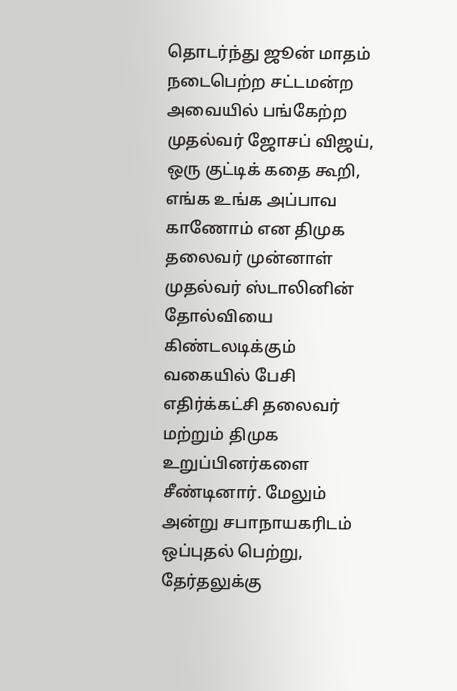தொடர்ந்து ஜூன் மாதம் நடைபெற்ற சட்டமன்ற அவையில் பங்கேற்ற முதல்வர் ஜோசப் விஜய், ஒரு குட்டிக் கதை கூறி, எங்க உங்க அப்பாவ காணோம் என திமுக தலைவர் முன்னாள் முதல்வர் ஸ்டாலினின் தோல்வியை கிண்டலடிக்கும் வகையில் பேசி எதிர்க்கட்சி தலைவர் மற்றும் திமுக உறுப்பினர்களை சீண்டினார். மேலும் அன்று சபாநாயகரிடம் ஒப்புதல் பெற்று, தேர்தலுக்கு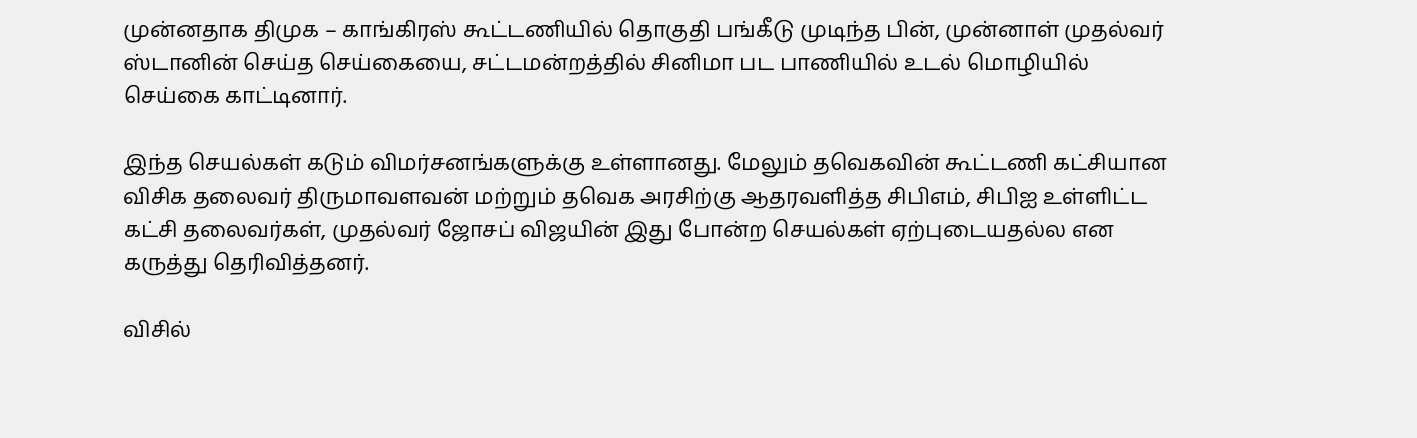முன்னதாக திமுக – காங்கிரஸ் கூட்டணியில் தொகுதி பங்கீடு முடிந்த பின், முன்னாள் முதல்வர் ஸ்டானின் செய்த செய்கையை, சட்டமன்றத்தில் சினிமா பட பாணியில் உடல் மொழியில் செய்கை காட்டினார்.

இந்த செயல்கள் கடும் விமர்சனங்களுக்கு உள்ளானது. மேலும் தவெகவின் கூட்டணி கட்சியான விசிக தலைவர் திருமாவளவன் மற்றும் தவெக அரசிற்கு ஆதரவளித்த சிபிஎம், சிபிஐ உள்ளிட்ட கட்சி தலைவர்கள், முதல்வர் ஜோசப் விஜயின் இது போன்ற செயல்கள் ஏற்புடையதல்ல என கருத்து தெரிவித்தனர்.

விசில்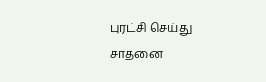புரட்சி செய்து சாதனை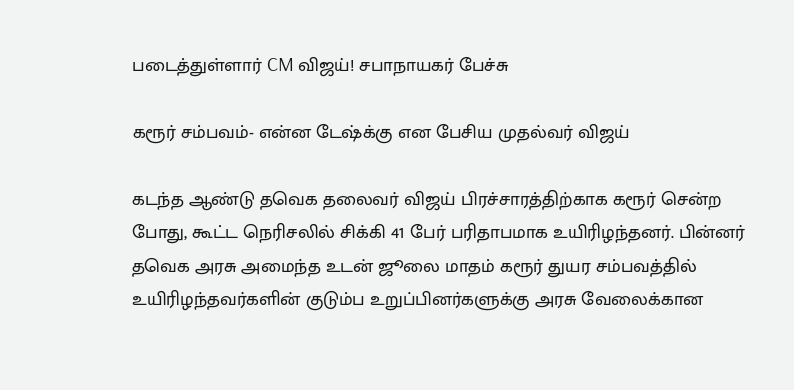படைத்துள்ளார் CM விஜய்! சபாநாயகர் பேச்சு

கரூர் சம்பவம்- என்ன டேஷ்க்கு என பேசிய முதல்வர் விஜய்

கடந்த ஆண்டு தவெக தலைவர் விஜய் பிரச்சாரத்திற்காக கரூர் சென்ற போது, கூட்ட நெரிசலில் சிக்கி 41 பேர் பரிதாபமாக உயிரிழந்தனர். பின்னர் தவெக அரசு அமைந்த உடன் ஜூலை மாதம் கரூர் துயர சம்பவத்தில் உயிரிழந்தவர்களின் குடும்ப உறுப்பினர்களுக்கு அரசு வேலைக்கான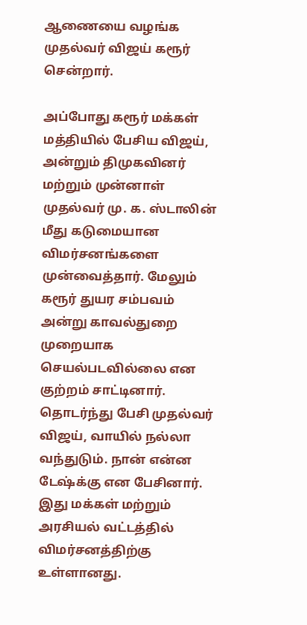ஆணையை வழங்க முதல்வர் விஜய் கரூர் சென்றார்.

அப்போது கரூர் மக்கள் மத்தியில் பேசிய விஜய், அன்றும் திமுகவினர் மற்றும் முன்னாள் முதல்வர் மு. க. ஸ்டாலின் மீது கடுமையான விமர்சனங்களை முன்வைத்தார். மேலும் கரூர் துயர சம்பவம் அன்று காவல்துறை முறையாக செயல்படவில்லை என குற்றம் சாட்டினார். தொடர்ந்து பேசி முதல்வர் விஜய், வாயில் நல்லா வந்துடும். நான் என்ன டேஷ்க்கு என பேசினார். இது மக்கள் மற்றும் அரசியல் வட்டத்தில் விமர்சனத்திற்கு உள்ளானது.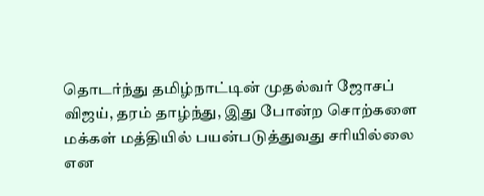தொடர்ந்து தமிழ்நாட்டின் முதல்வர் ஜோசப் விஜய், தரம் தாழ்ந்து, இது போன்ற சொற்களை மக்கள் மத்தியில் பயன்படுத்துவது சரியில்லை என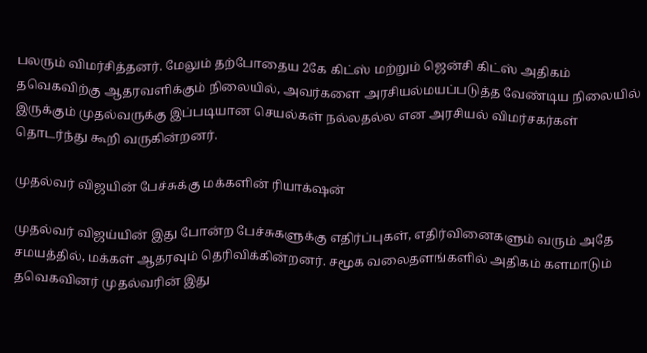பலரும் விமர்சித்தனர். மேலும் தற்போதைய 2கே கிட்ஸ் மற்றும் ஜென்சி கிட்ஸ் அதிகம் தவெகவிற்கு ஆதரவளிக்கும் நிலையில், அவர்களை அரசியல்மயப்படுத்த வேண்டிய நிலையில் இருக்கும் முதல்வருக்கு இப்படியான செயல்கள் நல்லதல்ல என அரசியல் விமர்சகர்கள் தொடர்ந்து கூறி வருகின்றனர்.

முதல்வர் விஜயின் பேச்சுக்கு மக்களின் ரியாக்‌ஷன்

முதல்வர் விஜய்யின் இது போன்ற பேச்சுகளுக்கு எதிர்ப்புகள், எதிர்வினைகளும் வரும் அதே சமயத்தில், மக்கள் ஆதரவும் தெரிவிக்கின்றனர். சமூக வலைதளங்களில் அதிகம் களமாடும் தவெகவினர் முதல்வரின் இது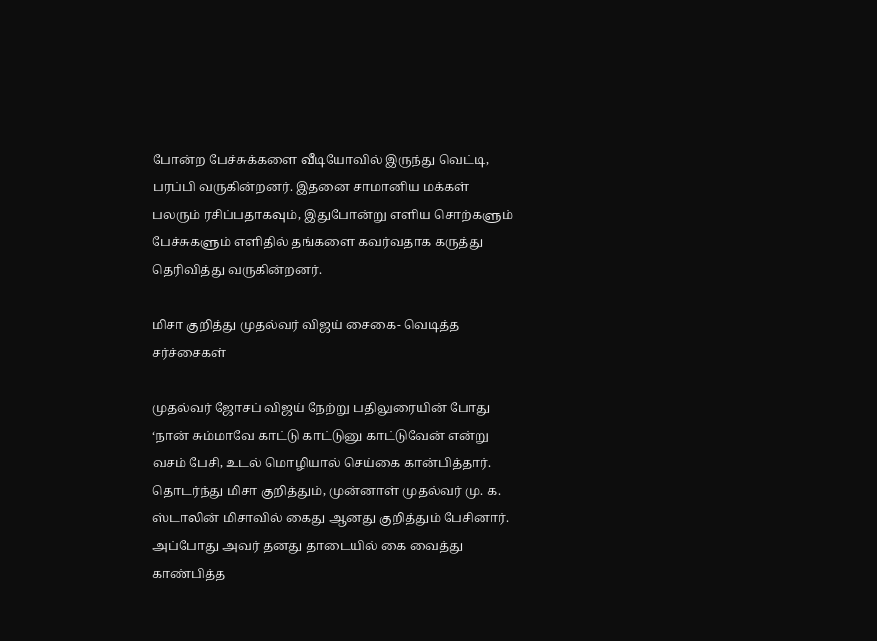போன்ற பேச்சுக்களை வீடியோவில் இருந்து வெட்டி, பரப்பி வருகின்றனர். இதனை சாமானிய மக்கள் பலரும் ரசிப்பதாகவும், இதுபோன்று எளிய சொற்களும் பேச்சுகளும் எளிதில் தங்களை கவர்வதாக கருத்து தெரிவித்து வருகின்றனர்.

மிசா குறித்து முதல்வர் விஜய் சைகை- வெடித்த சர்ச்சைகள்

முதல்வர் ஜோசப் விஜய் நேற்று பதிலுரையின் போது ‘நான் சும்மாவே காட்டு காட்டுனு காட்டுவேன் என்று வசம் பேசி, உடல் மொழியால் செய்கை கான்பித்தார். தொடர்ந்து மிசா குறித்தும், முன்னாள் முதல்வர் மு. க. ஸ்டாலின் மிசாவில் கைது ஆனது குறித்தும் பேசினார். அப்போது அவர் தனது தாடையில் கை வைத்து காண்பித்த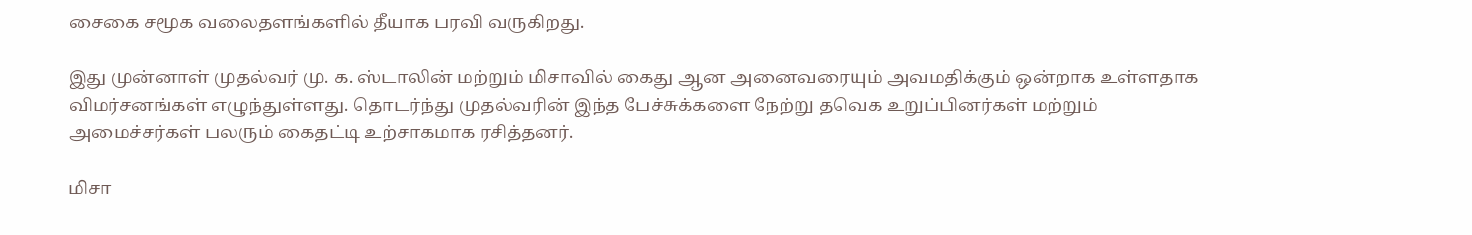சைகை சமூக வலைதளங்களில் தீயாக பரவி வருகிறது.

இது முன்னாள் முதல்வர் மு. க. ஸ்டாலின் மற்றும் மிசாவில் கைது ஆன அனைவரையும் அவமதிக்கும் ஒன்றாக உள்ளதாக விமர்சனங்கள் எழுந்துள்ளது. தொடர்ந்து முதல்வரின் இந்த பேச்சுக்களை நேற்று தவெக உறுப்பினர்கள் மற்றும் அமைச்சர்கள் பலரும் கைதட்டி உற்சாகமாக ரசித்தனர்.

மிசா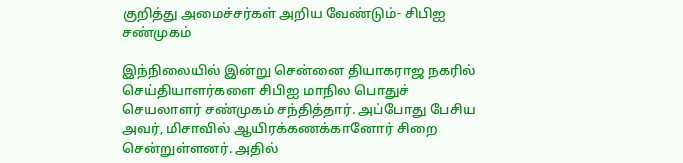குறித்து அமைச்சர்கள் அறிய வேண்டும்- சிபிஐ சண்முகம்

இந்நிலையில் இன்று சென்னை தியாகராஜ நகரில் செய்தியாளர்களை சிபிஐ மாநில பொதுச் செயலாளர் சண்முகம் சந்தித்தார். அப்போது பேசிய அவர், மிசாவில் ஆயிரக்கணக்கானோர் சிறை சென்றுள்ளனர். அதில்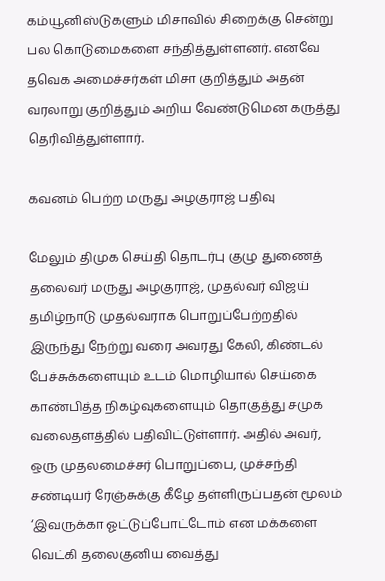கம்யூனிஸ்டுகளும் மிசாவில் சிறைக்கு சென்று பல கொடுமைகளை சந்தித்துள்ளனர். எனவே தவெக அமைச்சர்கள் மிசா குறித்தும் அதன் வரலாறு குறித்தும் அறிய வேண்டுமென கருத்து தெரிவித்துள்ளார்.

கவனம் பெற்ற மருது அழகுராஜ் பதிவு

மேலும் திமுக செய்தி தொடர்பு குழு துணைத் தலைவர் மருது அழகுராஜ், முதல்வர் விஜய் தமிழ்நாடு முதல்வராக பொறுப்பேற்றதில் இருந்து நேற்று வரை அவரது கேலி, கிண்டல் பேச்சுக்களையும் உடம் மொழியால் செய்கை காண்பித்த நிகழ்வுகளையும் தொகுத்து சமுக வலைதளத்தில் பதிவிட்டுள்ளார். அதில் அவர், ஒரு முதலமைச்சர் பொறுப்பை, முச்சந்தி சண்டியர் ரேஞ்சுக்கு கீழே தள்ளிருப்பதன் மூலம் ‘இவருக்கா ஓட்டுப்போட்டோம் என மக்களை வெட்கி தலைகுனிய வைத்து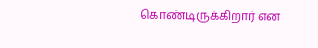கொண்டிருக்கிறார் என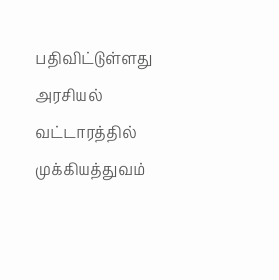பதிவிட்டுள்ளது அரசியல் வட்டாரத்தில் முக்கியத்துவம்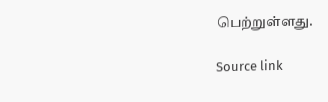பெற்றுள்ளது.

Source link